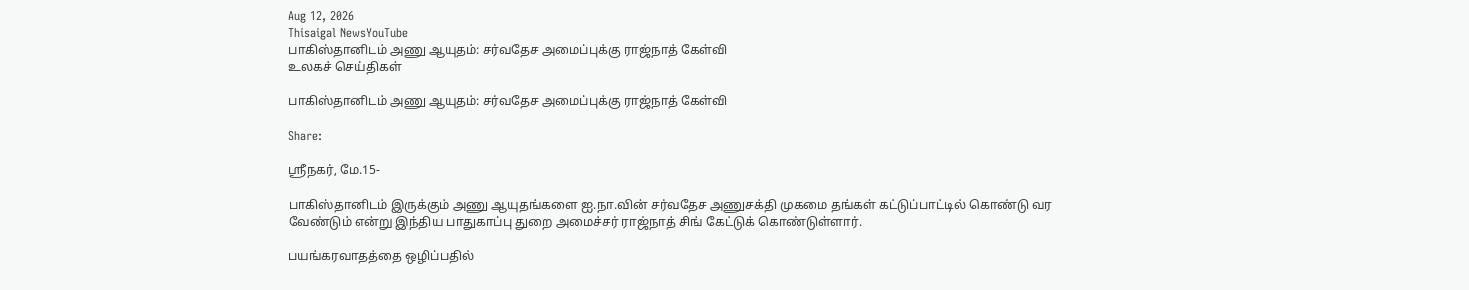Aug 12, 2026
Thisaigal NewsYouTube
பாகிஸ்தானிடம் அணு ஆயுதம்: சர்வதேச அமைப்புக்கு ராஜ்நாத் கேள்வி
உலகச் செய்திகள்

பாகிஸ்தானிடம் அணு ஆயுதம்: சர்வதேச அமைப்புக்கு ராஜ்நாத் கேள்வி

Share:

ஶ்ரீநகர், மே.15-

பாகிஸ்தானிடம் இருக்கும் அணு ஆயுதங்களை ஐ.நா.வின் சர்வதேச அணுசக்தி முகமை தங்கள் கட்டுப்பாட்டில் கொண்டு வர வேண்டும் என்று இந்திய பாதுகாப்பு துறை அமைச்சர் ராஜ்நாத் சிங் கேட்டுக் கொண்டுள்ளார்.

பயங்கரவாதத்தை ஒழிப்பதில்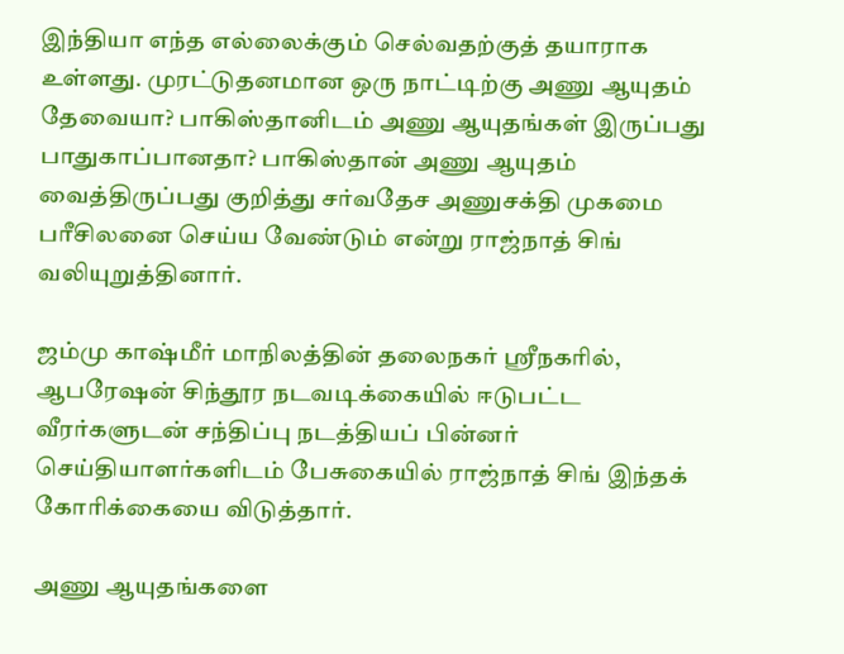இந்தியா எந்த எல்லைக்கும் செல்வதற்குத் தயாராக உள்ளது. முரட்டுதனமான ஒரு நாட்டிற்கு அணு ஆயுதம் தேவையா? பாகிஸ்தானிடம் அணு ஆயுதங்கள் இருப்பது பாதுகாப்பானதா? பாகிஸ்தான் அணு ஆயுதம் வைத்திருப்பது குறித்து சர்வதேச அணுசக்தி முகமை பரீசிலனை செய்ய வேண்டும் என்று ராஜ்நாத் சிங் வலியுறுத்தினார்.

ஜம்மு காஷ்மீர் மாநிலத்தின் தலைநகர் ஸ்ரீநகரில், ஆபரேஷன் சிந்தூர நடவடிக்கையில் ஈடுபட்ட வீரர்களுடன் சந்திப்பு நடத்தியப் பின்னர் செய்தியாளர்களிடம் பேசுகையில் ராஜ்நாத் சிங் இந்தக் கோரிக்கையை விடுத்தார்.

அணு ஆயுதங்களை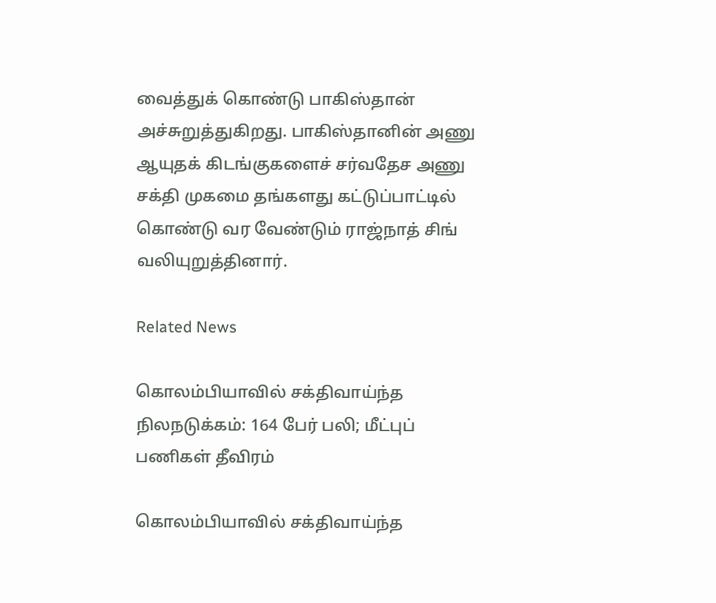வைத்துக் கொண்டு பாகிஸ்தான் அச்சுறுத்துகிறது. பாகிஸ்தானின் அணு ஆயுதக் கிடங்குகளைச் சர்வதேச அணு சக்தி முகமை தங்களது கட்டுப்பாட்டில் கொண்டு வர வேண்டும் ராஜ்நாத் சிங் வலியுறுத்தினார்.

Related News

கொலம்பியாவில் சக்திவாய்ந்த நிலநடுக்கம்: 164 பேர் பலி; மீட்புப் பணிகள் தீவிரம்

கொலம்பியாவில் சக்திவாய்ந்த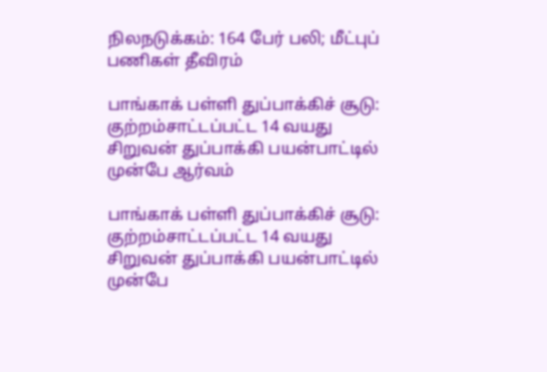நிலநடுக்கம்: 164 பேர் பலி; மீட்புப் பணிகள் தீவிரம்

பாங்காக் பள்ளி துப்பாக்கிச் சூடு: குற்றம்சாட்டப்பட்ட 14 வயது சிறுவன் துப்பாக்கி பயன்பாட்டில் முன்பே ஆர்வம்

பாங்காக் பள்ளி துப்பாக்கிச் சூடு: குற்றம்சாட்டப்பட்ட 14 வயது சிறுவன் துப்பாக்கி பயன்பாட்டில் முன்பே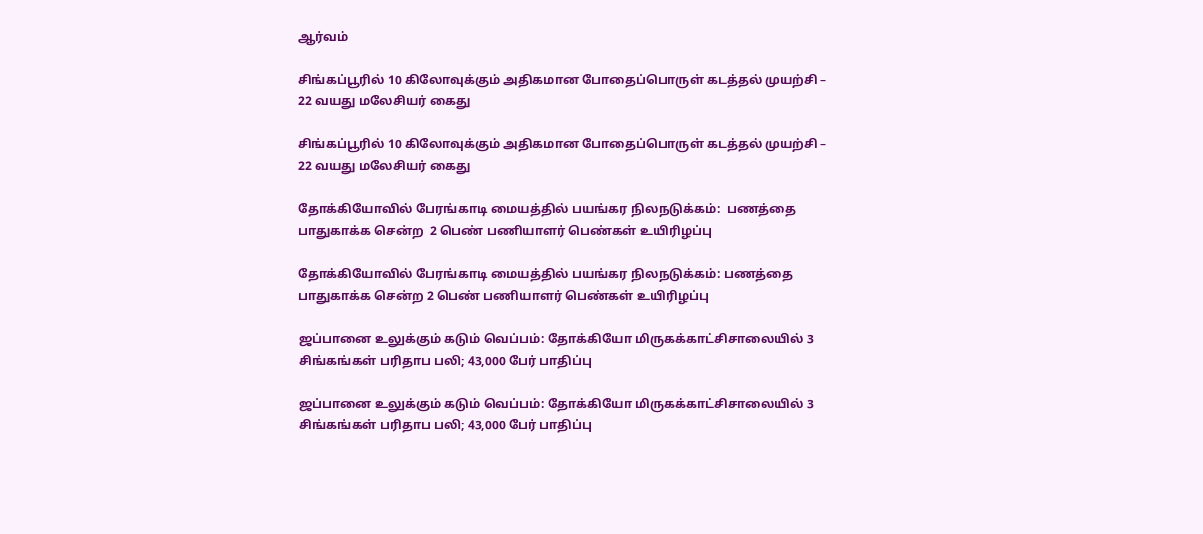ஆர்வம்

சிங்கப்பூரில் 10 கிலோவுக்கும் அதிகமான போதைப்பொருள் கடத்தல் முயற்சி – 22 வயது மலேசியர் கைது

சிங்கப்பூரில் 10 கிலோவுக்கும் அதிகமான போதைப்பொருள் கடத்தல் முயற்சி – 22 வயது மலேசியர் கைது

தோக்கியோவில் பேரங்காடி மையத்தில் பயங்கர நிலநடுக்கம்:  பணத்தை பாதுகாக்க சென்ற  2 பெண் பணியாளர் பெண்கள் உயிரிழப்பு

தோக்கியோவில் பேரங்காடி மையத்தில் பயங்கர நிலநடுக்கம்: பணத்தை பாதுகாக்க சென்ற 2 பெண் பணியாளர் பெண்கள் உயிரிழப்பு

ஜப்பானை உலுக்கும் கடும் வெப்பம்: தோக்கியோ மிருகக்காட்சிசாலையில் 3 சிங்கங்கள் பரிதாப பலி; 43,000 பேர் பாதிப்பு

ஜப்பானை உலுக்கும் கடும் வெப்பம்: தோக்கியோ மிருகக்காட்சிசாலையில் 3 சிங்கங்கள் பரிதாப பலி; 43,000 பேர் பாதிப்பு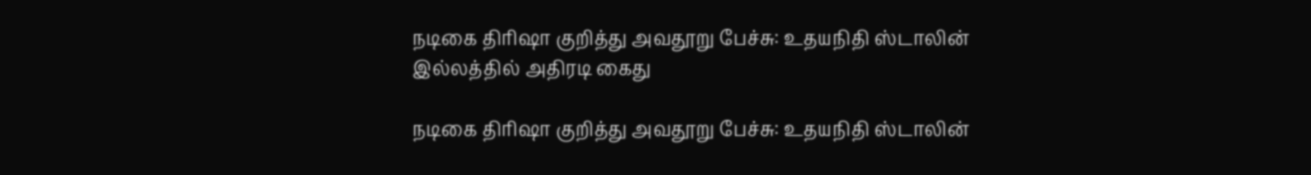நடிகை திரிஷா குறித்து அவதூறு பேச்சு: உதயநிதி ஸ்டாலின் இல்லத்தில் அதிரடி கைது

நடிகை திரிஷா குறித்து அவதூறு பேச்சு: உதயநிதி ஸ்டாலின்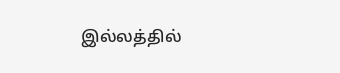இல்லத்தில்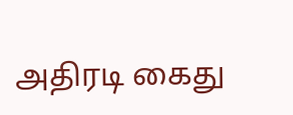அதிரடி கைது